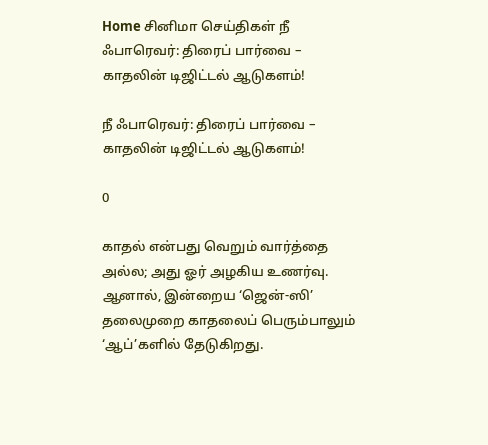Home சினிமா செய்திகள் நீ ஃபாரெவர்: திரைப் பார்வை – காதலின் டிஜிட்டல் ஆடுகளம்!

நீ ஃபாரெவர்: திரைப் பார்வை – காதலின் டிஜிட்டல் ஆடுகளம்!

0

காதல் என்பது வெறும் வார்த்தை அல்ல; அது ஓர் அழகிய உணர்வு. ஆனால், இன்றைய ‘ஜென்-ஸி’ தலைமுறை காதலைப் பெரும்பாலும் ‘ஆப்’களில் தேடுகிறது.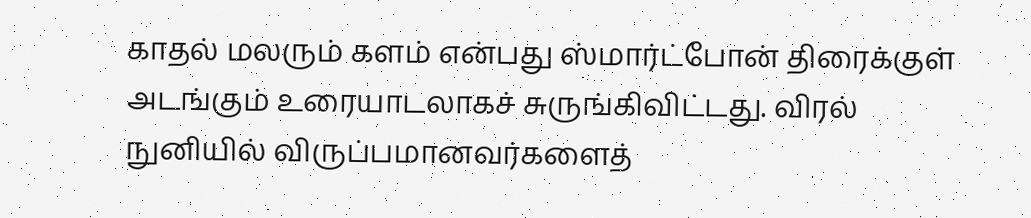காதல் மலரும் களம் என்பது ஸ்மார்ட்போன் திரைக்குள் அடங்கும் உரையாடலாகச் சுருங்கிவிட்டது. விரல் நுனியில் விருப்பமானவர்களைத்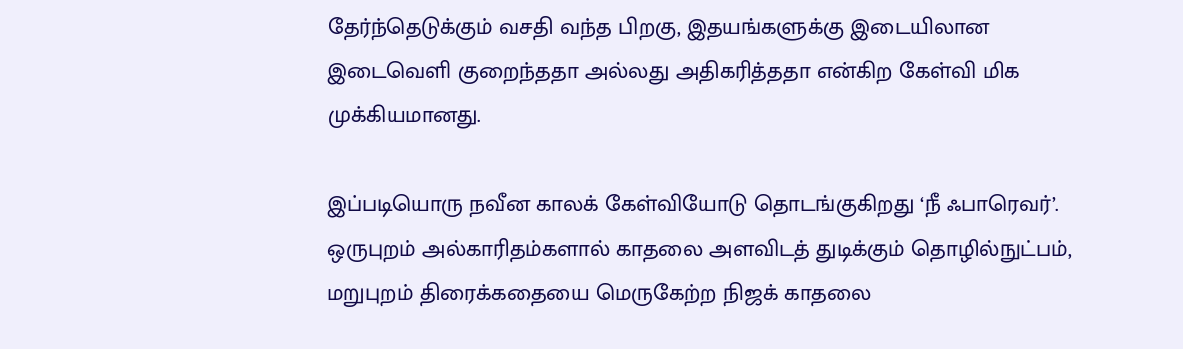தேர்ந்தெடுக்கும் வசதி வந்த பிறகு, இதயங்களுக்கு இடையிலான இடைவெளி குறைந்ததா அல்லது அதிகரித்ததா என்கிற கேள்வி மிக முக்கியமானது.

இப்படியொரு நவீன காலக் கேள்வியோடு தொடங்குகிறது ‘நீ ஃபாரெவர்’. ஒருபுறம் அல்காரிதம்களால் காதலை அளவிடத் துடிக்கும் தொழில்நுட்பம், மறுபுறம் திரைக்கதையை மெருகேற்ற நிஜக் காதலை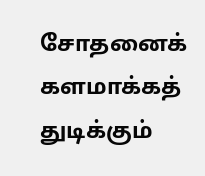சோதனைக் களமாக்கத் துடிக்கும்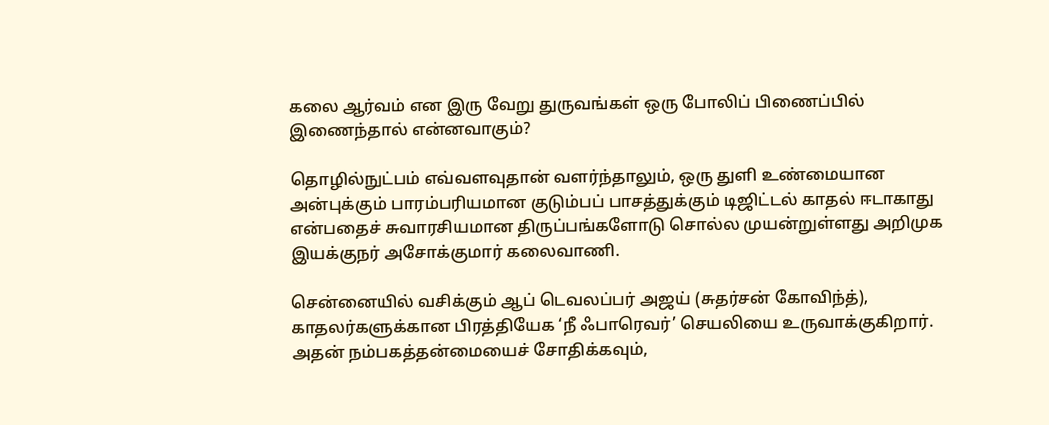கலை ஆர்வம் என இரு வேறு துருவங்கள் ஒரு போலிப் பிணைப்பில் இணைந்தால் என்னவாகும்?

தொழில்நுட்பம் எவ்வளவுதான் வளர்ந்தாலும், ஒரு துளி உண்மையான அன்புக்கும் பாரம்பரியமான குடும்பப் பாசத்துக்கும் டிஜிட்டல் காதல் ஈடாகாது என்பதைச் சுவாரசியமான திருப்பங்களோடு சொல்ல முயன்றுள்ளது அறிமுக இயக்குநர் அசோக்குமார் கலைவாணி.

சென்னையில் வசிக்கும் ஆப் டெவலப்பர் அஜய் (சுதர்சன் கோவிந்த்), காதலர்களுக்கான பிரத்தியேக ‘நீ ஃபாரெவர்’ செயலியை உருவாக்குகிறார். அதன் நம்பகத்தன்மையைச் சோதிக்கவும்,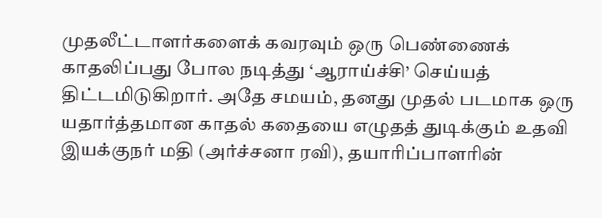முதலீட்டாளர்களைக் கவரவும் ஒரு பெண்ணைக் காதலிப்பது போல நடித்து ‘ஆராய்ச்சி’ செய்யத் திட்டமிடுகிறார். அதே சமயம், தனது முதல் படமாக ஒரு யதார்த்தமான காதல் கதையை எழுதத் துடிக்கும் உதவி இயக்குநர் மதி (அர்ச்சனா ரவி), தயாரிப்பாளரின்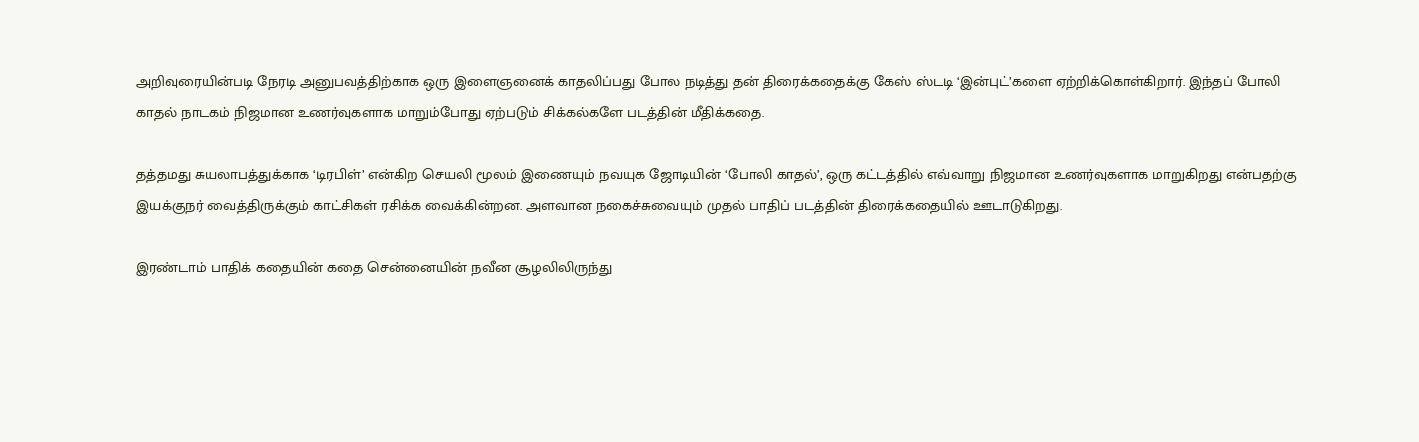அறிவுரையின்படி நேரடி அனுபவத்திற்காக ஒரு இளைஞனைக் காதலிப்பது போல நடித்து தன் திரைக்கதைக்கு கேஸ் ஸ்டடி ‘இன்புட்’களை ஏற்றிக்கொள்கிறார். இந்தப் போலி காதல் நாடகம் நிஜமான உணர்வுகளாக மாறும்போது ஏற்படும் சிக்கல்களே படத்தின் மீதிக்கதை.

தத்தமது சுயலாபத்துக்காக ‘டிரபிள்’ என்கிற செயலி மூலம் இணையும் நவயுக ஜோடியின் ‘போலி காதல்’, ஒரு கட்டத்தில் எவ்வாறு நிஜமான உணர்வுகளாக மாறுகிறது என்பதற்கு இயக்குநர் வைத்திருக்கும் காட்சிகள் ரசிக்க வைக்கின்றன. அளவான நகைச்சுவையும் முதல் பாதிப் படத்தின் திரைக்கதையில் ஊடாடுகிறது.

இரண்டாம் பாதிக் கதையின் கதை சென்னையின் நவீன சூழலிலிருந்து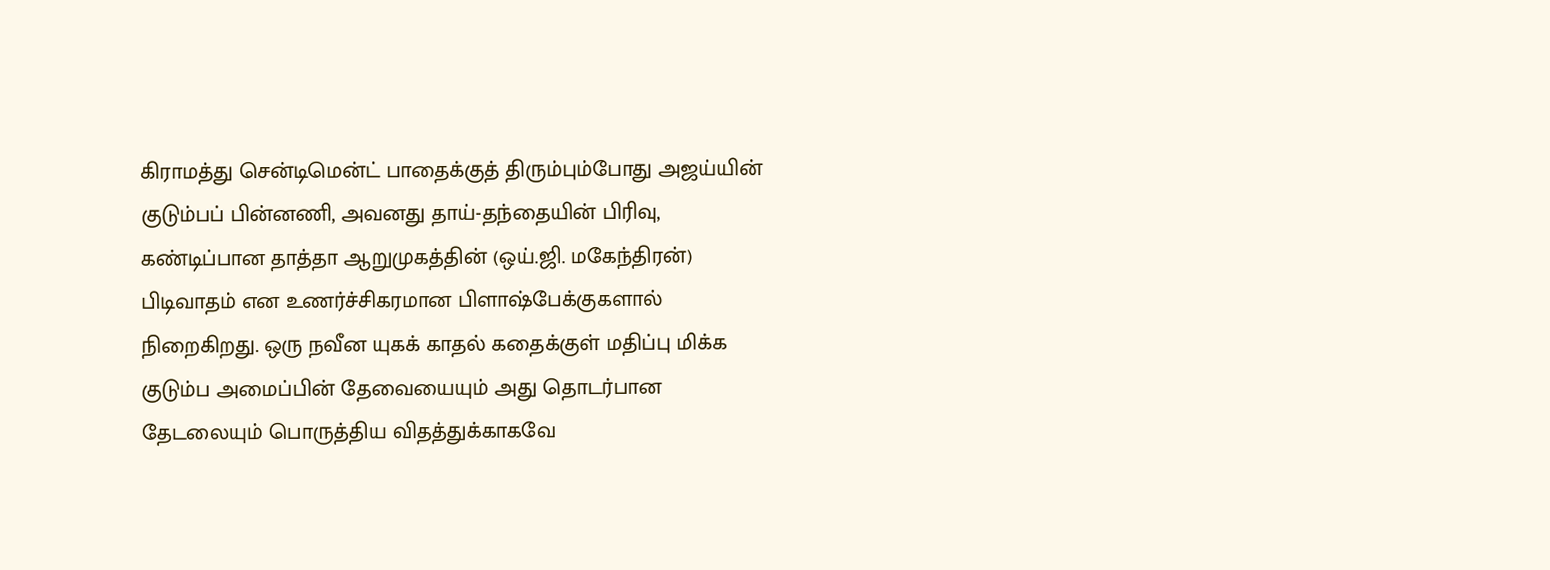கிராமத்து சென்டிமென்ட் பாதைக்குத் திரும்பும்போது அஜய்யின் குடும்பப் பின்னணி, அவனது தாய்-தந்தையின் பிரிவு, கண்டிப்பான தாத்தா ஆறுமுகத்தின் (ஒய்.ஜி. மகேந்திரன்) பிடிவாதம் என உணர்ச்சிகரமான பிளாஷ்பேக்குகளால் நிறைகிறது. ஒரு நவீன யுகக் காதல் கதைக்குள் மதிப்பு மிக்க குடும்ப அமைப்பின் தேவையையும் அது தொடர்பான தேடலையும் பொருத்திய விதத்துக்காகவே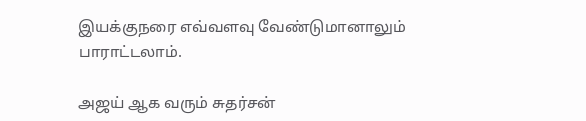இயக்குநரை எவ்வளவு வேண்டுமானாலும் பாராட்டலாம்.

அஜய் ஆக வரும் சுதர்சன்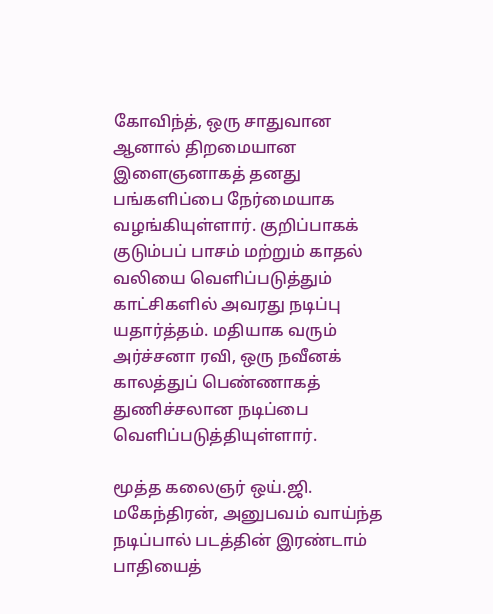கோவிந்த், ஒரு சாதுவான ஆனால் திறமையான இளைஞனாகத் தனது பங்களிப்பை நேர்மையாக வழங்கியுள்ளார். குறிப்பாகக் குடும்பப் பாசம் மற்றும் காதல் வலியை வெளிப்படுத்தும் காட்சிகளில் அவரது நடிப்பு யதார்த்தம். மதியாக வரும் அர்ச்சனா ரவி, ஒரு நவீனக் காலத்துப் பெண்ணாகத் துணிச்சலான நடிப்பை வெளிப்படுத்தியுள்ளார்.

மூத்த கலைஞர் ஒய்.ஜி. மகேந்திரன், அனுபவம் வாய்ந்த நடிப்பால் படத்தின் இரண்டாம் பாதியைத்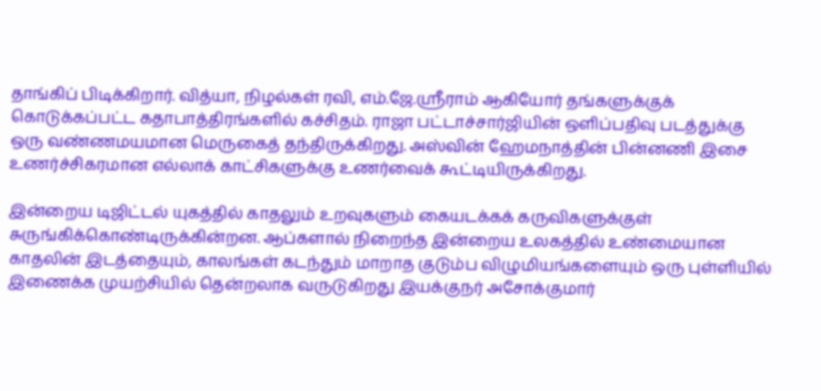தாங்கிப் பிடிக்கிறார். வித்யா, நிழல்கள் ரவி, எம்.ஜே.ஸ்ரீராம் ஆகியோர் தங்களுக்குக் கொடுக்கப்பட்ட கதாபாத்திரங்களில் கச்சிதம். ராஜா பட்டாச்சார்ஜியின் ஒளிப்பதிவு படத்துக்கு ஒரு வண்ணமயமான மெருகைத் தந்திருக்கிறது. அஸ்வின் ஹேமநாத்தின் பின்னணி இசை உணர்ச்சிகரமான எல்லாக் காட்சிகளுக்கு உணர்வைக் கூட்டியிருக்கிறது.

இன்றைய டிஜிட்டல் யுகத்தில் காதலும் உறவுகளும் கையடக்கக் கருவிகளுக்குள் சுருங்கிக்கொண்டிருக்கின்றன. ஆப்களால் நிறைந்த இன்றைய உலகத்தில் உண்மையான காதலின் இடத்தையும், காலங்கள் கடந்தும் மாறாத குடும்ப விழுமியங்களையும் ஒரு புள்ளியில் இணைக்க முயற்சியில் தென்றலாக வருடுகிறது இயக்குநர் அசோக்குமார்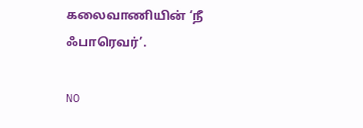கலைவாணியின் ‘நீ ஃபாரெவர்’.

NO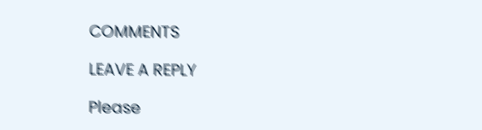COMMENTS

LEAVE A REPLY

Please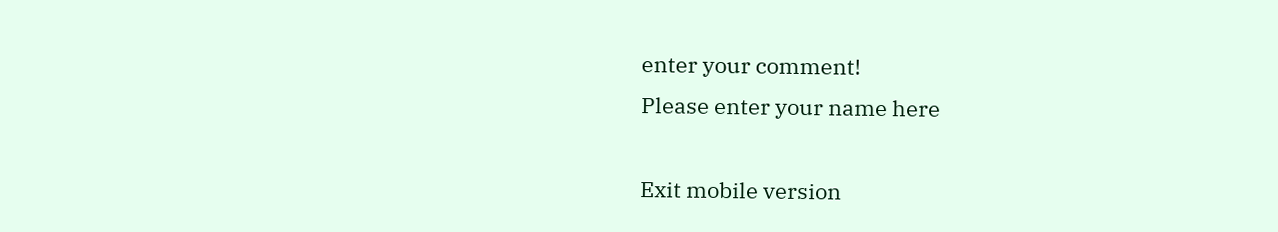enter your comment!
Please enter your name here

Exit mobile version